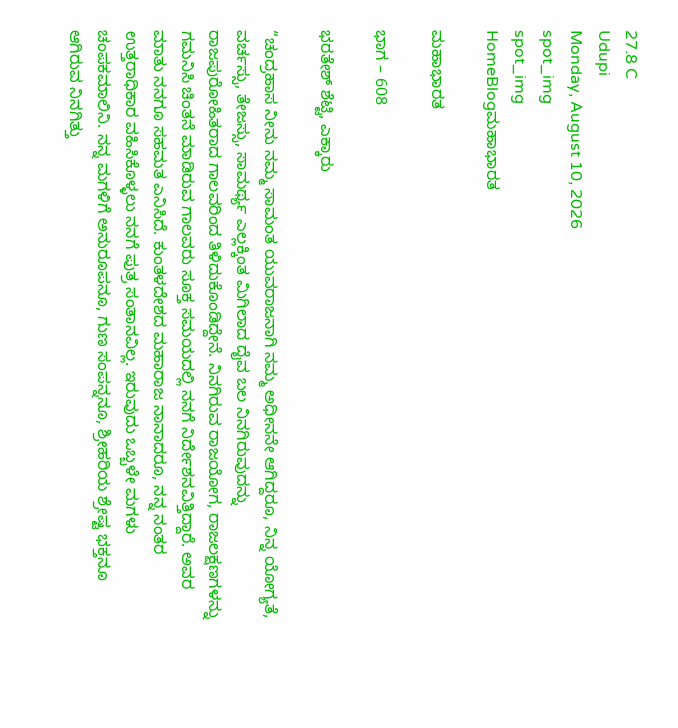27.8 C
Udupi
Monday, August 10, 2026
spot_img
spot_img
HomeBlogಮಹಾಭಾರತ

ಮಹಾಭಾರತ

ಭಾಗ – 608

ಭರತೇಶ್ ಶೆಟ್ಟಿ, ಎಕ್ಕಾರು

“ಚಂದ್ರಹಾಸ ನೀನು ನಮ್ಮ ಸಾಮಂತ ಯುವರಾಜನಾಗಿ ನಮ್ಮ ಅಧೀನನೇ ಆಗಿದ್ದರೂ, ನಿನ್ನ ಯೋಗ್ಯತೆ, ವರ್ಚಸ್ಸು, ತೇಜಸ್ಸು, ಸಾಮರ್ಥ್ಯ ಎಲ್ಲಕ್ಕಿಂತ ಮಿಗಿಲಾದ ದೈವ ಬಲ ನಿನಗಿರುವುದನ್ನು ರಾಜಪುರೋಹಿತರಾದ ಗಾಲವರಿಂದ ತಿಳಿದುಕೊಂಡಿದ್ದೇನೆ. ನಿನಗಿರುವ ರಾಜಯೋಗ, ರಾಜಲಕ್ಷಣಗಳನ್ನು ಗಮನಿಸಿ ಚಿಂತನೆ ಮಾಡಿರುವ ಗಾಲವರು ಸೂಕ್ತ ಸಮಯದಲ್ಲಿ ನನಗೆ ನಿರ್ದೇಶನವಿತ್ತಿದ್ದಾರೆ. ಅವರ ಮಾತು ನನಗೂ ಸಹಮತ ಎನಿಸಿದೆ. ಕುಂತಳದೇಶದ ಮಹಾರಾಜ ನಾನಾದರೂ, ನನ್ನ ನಂತರ ಉತ್ತರಾಧಿಕಾರ ವಹಿಸಿಕೊಳ್ಳಲು ನನಗೆ ಪುತ್ರ ಸಂತಾನವಿಲ್ಲ. ಇರುವುದು ಒಬ್ಬಳೇ ಮಗಳು ಚಂಪಕಮಾಲಿನಿ. ನನ್ನ ಮಗಳಿಗೆ ಅನುರೂಪನೂ, ಗುಣ ಸಂಪನ್ನನೂ, ಶ್ರೀಹರಿಯ ಶ್ರೇಷ್ಟ ಭಕ್ತನೂ ಆಗಿರುವ ನಿನಗಿತ್ತು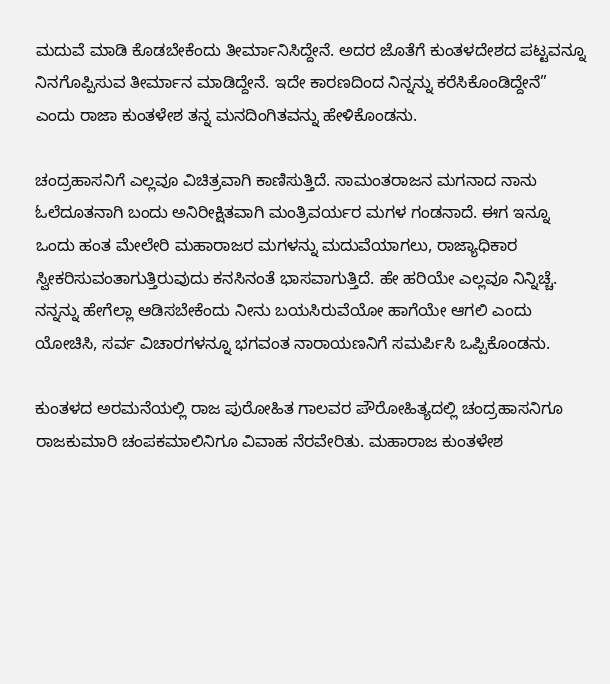ಮದುವೆ ಮಾಡಿ ಕೊಡಬೇಕೆಂದು ತೀರ್ಮಾನಿಸಿದ್ದೇನೆ. ಅದರ ಜೊತೆಗೆ ಕುಂತಳದೇಶದ ಪಟ್ಟವನ್ನೂ ನಿನಗೊಪ್ಪಿಸುವ ತೀರ್ಮಾನ ಮಾಡಿದ್ದೇನೆ. ಇದೇ ಕಾರಣದಿಂದ ನಿನ್ನನ್ನು ಕರೆಸಿಕೊಂಡಿದ್ದೇನೆ” ಎಂದು ರಾಜಾ ಕುಂತಳೇಶ ತನ್ನ ಮನದಿಂಗಿತವನ್ನು ಹೇಳಿಕೊಂಡನು.

ಚಂದ್ರಹಾಸನಿಗೆ ಎಲ್ಲವೂ ವಿಚಿತ್ರವಾಗಿ ಕಾಣಿಸುತ್ತಿದೆ. ಸಾಮಂತರಾಜನ ಮಗನಾದ ನಾನು ಓಲೆದೂತನಾಗಿ ಬಂದು ಅನಿರೀಕ್ಷಿತವಾಗಿ ಮಂತ್ರಿವರ್ಯರ ಮಗಳ ಗಂಡನಾದೆ. ಈಗ ಇನ್ನೂ ಒಂದು ಹಂತ ಮೇಲೇರಿ ಮಹಾರಾಜರ ಮಗಳನ್ನು ಮದುವೆಯಾಗಲು, ರಾಜ್ಯಾಧಿಕಾರ ಸ್ವೀಕರಿಸುವಂತಾಗುತ್ತಿರುವುದು ಕನಸಿನಂತೆ ಭಾಸವಾಗುತ್ತಿದೆ. ಹೇ ಹರಿಯೇ ಎಲ್ಲವೂ ನಿನ್ನಿಚ್ಚೆ. ನನ್ನನ್ನು ಹೇಗೆಲ್ಲಾ ಆಡಿಸಬೇಕೆಂದು ನೀನು ಬಯಸಿರುವೆಯೋ ಹಾಗೆಯೇ ಆಗಲಿ ಎಂದು ಯೋಚಿಸಿ, ಸರ್ವ ವಿಚಾರಗಳನ್ನೂ ಭಗವಂತ ನಾರಾಯಣನಿಗೆ ಸಮರ್ಪಿಸಿ ಒಪ್ಪಿಕೊಂಡನು.

ಕುಂತಳದ ಅರಮನೆಯಲ್ಲಿ ರಾಜ ಪುರೋಹಿತ ಗಾಲವರ ಪೌರೋಹಿತ್ಯದಲ್ಲಿ ಚಂದ್ರಹಾಸನಿಗೂ ರಾಜಕುಮಾರಿ ಚಂಪಕಮಾಲಿನಿಗೂ ವಿವಾಹ ನೆರವೇರಿತು. ಮಹಾರಾಜ ಕುಂತಳೇಶ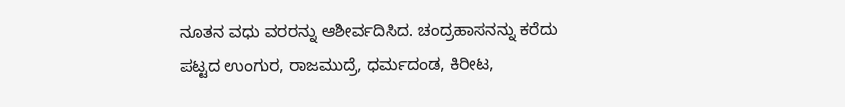ನೂತನ ವಧು ವರರನ್ನು ಆಶೀರ್ವದಿಸಿದ. ಚಂದ್ರಹಾಸನನ್ನು ಕರೆದು ಪಟ್ಟದ ಉಂಗುರ, ರಾಜಮುದ್ರೆ, ಧರ್ಮದಂಡ, ಕಿರೀಟ,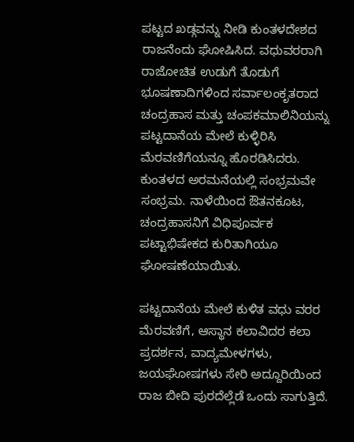ಪಟ್ಟದ ಖಡ್ಗವನ್ನು ನೀಡಿ ಕುಂತಳದೇಶದ ರಾಜನೆಂದು ಘೋಷಿಸಿದ. ವಧುವರರಾಗಿ ರಾಜೋಚಿತ ಉಡುಗೆ ತೊಡುಗೆ ಭೂಷಣಾದಿಗಳಿಂದ ಸರ್ವಾಲಂಕೃತರಾದ ಚಂದ್ರಹಾಸ ಮತ್ತು ಚಂಪಕಮಾಲಿನಿಯನ್ನು ಪಟ್ಟದಾನೆಯ ಮೇಲೆ ಕುಳ್ಳಿರಿಸಿ ಮೆರವಣಿಗೆಯನ್ನೂ ಹೊರಡಿಸಿದರು. ಕುಂತಳದ ಅರಮನೆಯಲ್ಲಿ ಸಂಭ್ರಮವೇ ಸಂಭ್ರಮ. ನಾಳೆಯಿಂದ ಔತನಕೂಟ, ಚಂದ್ರಹಾಸನಿಗೆ ವಿಧಿಪೂರ್ವಕ ಪಟ್ಟಾಭಿಷೇಕದ ಕುರಿತಾಗಿಯೂ ಘೋಷಣೆಯಾಯಿತು.

ಪಟ್ಟದಾನೆಯ ಮೇಲೆ ಕುಳಿತ ವಧು ವರರ ಮೆರವಣಿಗೆ, ಆಸ್ಥಾನ ಕಲಾವಿದರ ಕಲಾ ಪ್ರದರ್ಶನ, ವಾದ್ಯಮೇಳಗಳು, ಜಯಘೋಷಗಳು ಸೇರಿ ಅದ್ದೂರಿಯಿಂದ ರಾಜ ಬೀದಿ ಪುರದೆಲ್ಲೆಡೆ ಒಂದು ಸಾಗುತ್ತಿದೆ.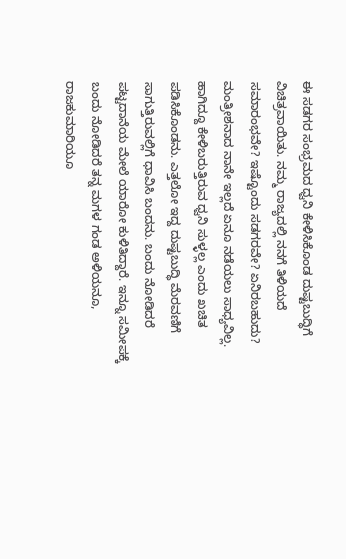ಈ ಸಡಗರ ಸಂಭ್ರಮದ ಧ್ವನಿ ಕೇಳಿಸಿಕೊಂಡ ದುಷ್ಟಬುದ್ಧಿಗೆ ವಿಚಿತ್ರವಾಯಿತು. ನಮ್ಮ ರಾಜ್ಯದಲ್ಲಿ ನನಗೆ ತಿಳಿಯದೆ ಸಮಾರಂಭವೇ? ಇಷ್ಟೊಂದು ಸಡಗರವೇ? ಏನಿರಬಹುದು? ಮಂತ್ರೀಶನಾದ ನಾನೇ ಇಲ್ಲದೆ ಏನೂ ನಡೆಯಲು ಸಾಧ್ಯವಿಲ್ಲ. ಹಾಗಿದ್ದೂ ಕೇಳಿಬರುತ್ತಿರುವ ಧ್ವನಿ ಸುಳ್ಳಲ್ಲ ಎಂದು ಖಚಿತ ಪಡಿಸಿಕೊಂಡನು. ಎತ್ತಲೋ ಇದ್ದ ದುಷ್ಟಬುದ್ಧಿ ಮೆರವಣಿಗೆ ಸಾಗುತ್ತಿರುವಲ್ಲಿಗೆ ಧಾವಿಸಿ ಬಂದನು‌. ಬಂದು ನೋಡಿದರೆ ಪಟ್ಟದಾನೆಯ ಮೇಲೆ ಯಾರೋ ಕುಳಿತಿದ್ದಾರೆ. ಇನ್ನೂ ಸಮೀಪಕ್ಕೆ ಬಂದು ನೋಡಿದರೆ ತನ್ನ ಮಗಳ ಗಂಡ ಅಳಿಯನೂ, ರಾಜಕುಮಾರಿಯೂ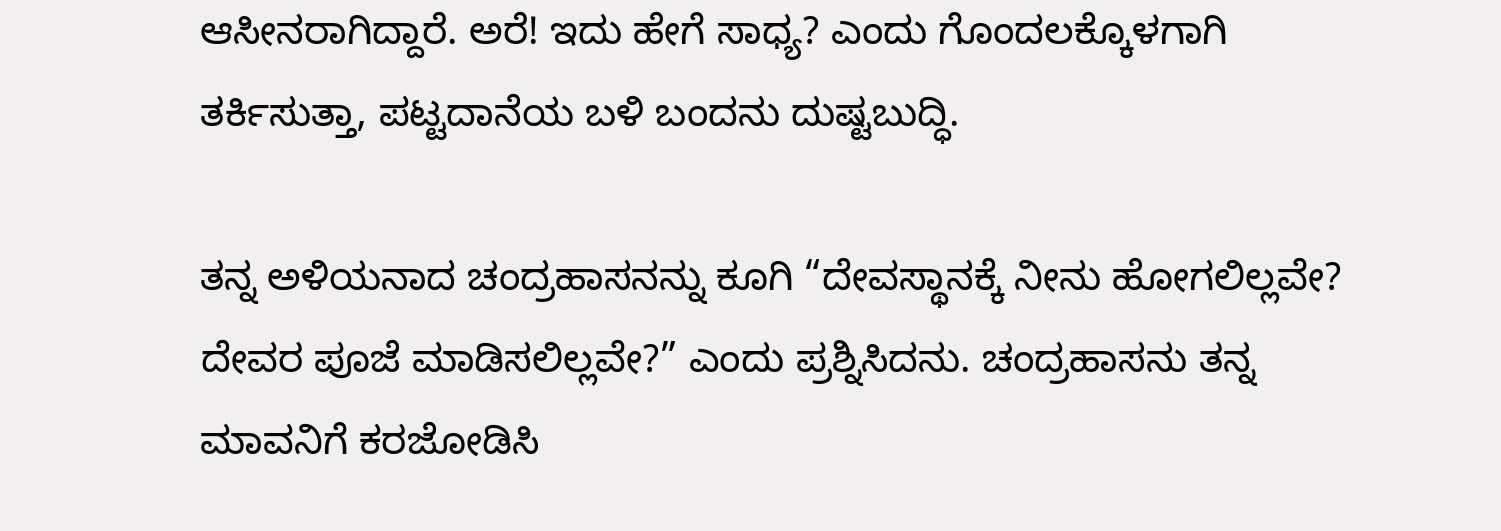ಆಸೀನರಾಗಿದ್ದಾರೆ. ಅರೆ! ಇದು ಹೇಗೆ ಸಾಧ್ಯ? ಎಂದು ಗೊಂದಲಕ್ಕೊಳಗಾಗಿ ತರ್ಕಿಸುತ್ತಾ, ಪಟ್ಟದಾನೆಯ ಬಳಿ ಬಂದನು ದುಷ್ಟಬುದ್ಧಿ.

ತನ್ನ ಅಳಿಯನಾದ ಚಂದ್ರಹಾಸನನ್ನು ಕೂಗಿ “ದೇವಸ್ಥಾನಕ್ಕೆ ನೀನು ಹೋಗಲಿಲ್ಲವೇ? ದೇವರ ಪೂಜೆ ಮಾಡಿಸಲಿಲ್ಲವೇ?” ಎಂದು ಪ್ರಶ್ನಿಸಿದನು. ಚಂದ್ರಹಾಸನು ತನ್ನ ಮಾವನಿಗೆ ಕರಜೋಡಿಸಿ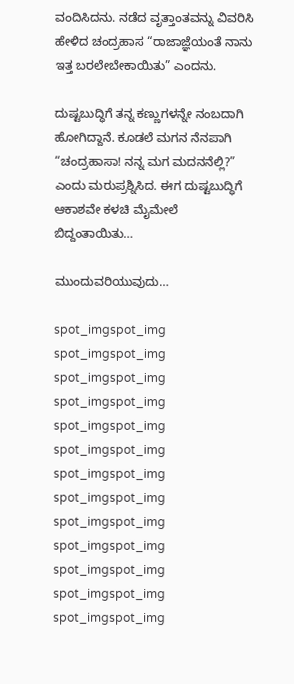ವಂದಿಸಿದನು. ನಡೆದ ವೃತ್ತಾಂತವನ್ನು ವಿವರಿಸಿ ಹೇಳಿದ ಚಂದ್ರಹಾಸ “ರಾಜಾಜ್ಞೆಯಂತೆ ನಾನು ಇತ್ತ ಬರಲೇಬೇಕಾಯಿತು” ಎಂದನು.

ದುಷ್ಟಬುದ್ಧಿಗೆ ತನ್ನ ಕಣ್ಣುಗಳನ್ನೇ ನಂಬದಾಗಿ ಹೋಗಿದ್ದಾನೆ. ಕೂಡಲೆ ಮಗನ ನೆನಪಾಗಿ “ಚಂದ್ರಹಾಸಾ! ನನ್ನ ಮಗ ಮದನನೆಲ್ಲಿ?” ಎಂದು ಮರುಪ್ರಶ್ನಿಸಿದ. ಈಗ ದುಷ್ಟಬುದ್ಧಿಗೆ ಆಕಾಶವೇ ಕಳಚಿ ಮೈಮೇಲೆ ಬಿದ್ದಂತಾಯಿತು…

ಮುಂದುವರಿಯುವುದು…

spot_imgspot_img
spot_imgspot_img
spot_imgspot_img
spot_imgspot_img
spot_imgspot_img
spot_imgspot_img
spot_imgspot_img
spot_imgspot_img
spot_imgspot_img
spot_imgspot_img
spot_imgspot_img
spot_imgspot_img
spot_imgspot_img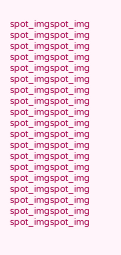spot_imgspot_img
spot_imgspot_img
spot_imgspot_img
spot_imgspot_img
spot_imgspot_img
spot_imgspot_img
spot_imgspot_img
spot_imgspot_img
spot_imgspot_img
spot_imgspot_img
spot_imgspot_img
spot_imgspot_img
spot_imgspot_img
spot_imgspot_img
spot_imgspot_img
spot_imgspot_img
spot_imgspot_img
spot_imgspot_img
spot_imgspot_img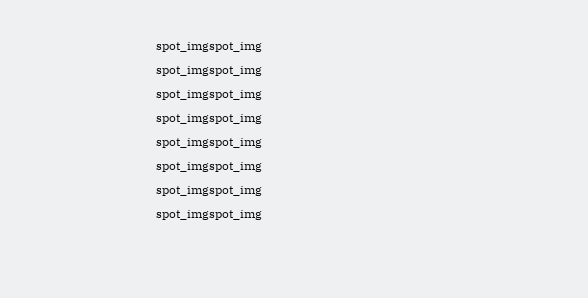spot_imgspot_img
spot_imgspot_img
spot_imgspot_img
spot_imgspot_img
spot_imgspot_img
spot_imgspot_img
spot_imgspot_img
spot_imgspot_img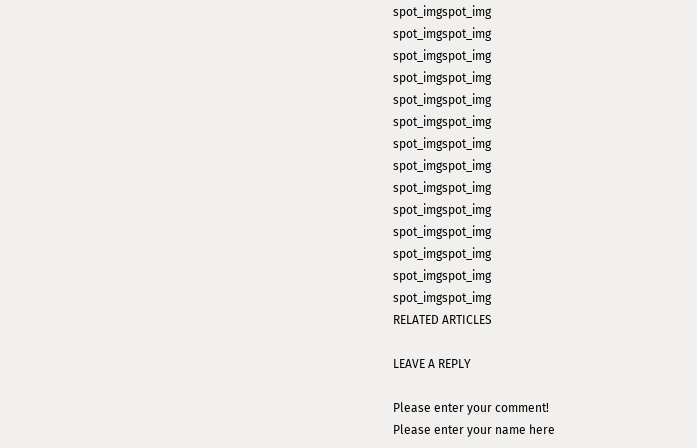spot_imgspot_img
spot_imgspot_img
spot_imgspot_img
spot_imgspot_img
spot_imgspot_img
spot_imgspot_img
spot_imgspot_img
spot_imgspot_img
spot_imgspot_img
spot_imgspot_img
spot_imgspot_img
spot_imgspot_img
spot_imgspot_img
spot_imgspot_img
RELATED ARTICLES

LEAVE A REPLY

Please enter your comment!
Please enter your name here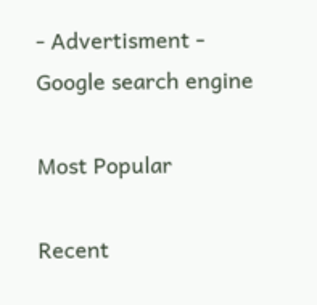- Advertisment -
Google search engine

Most Popular

Recent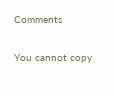Comments

You cannot copy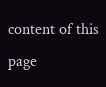content of this page